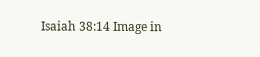Isaiah 38:14 Image in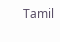Tamil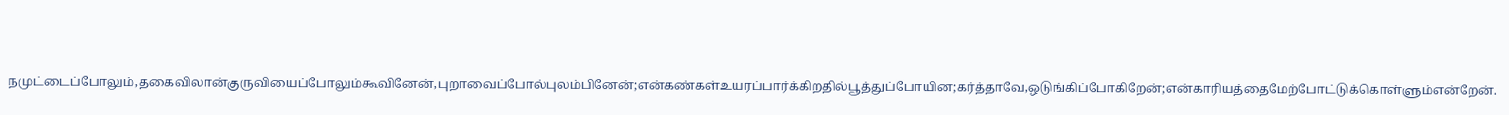நமுட்டைப்போலும்,தகைவிலான்குருவியைப்போலும்கூவினேன்,புறாவைப்போல்புலம்பினேன்;என்கண்கள்உயரப்பார்க்கிறதில்பூத்துப்போயின;கர்த்தாவே,ஒடுங்கிப்போகிறேன்;என்காரியத்தைமேற்போட்டுக்கொள்ளும்என்றேன்.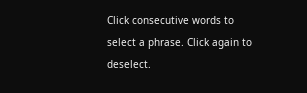Click consecutive words to select a phrase. Click again to deselect.